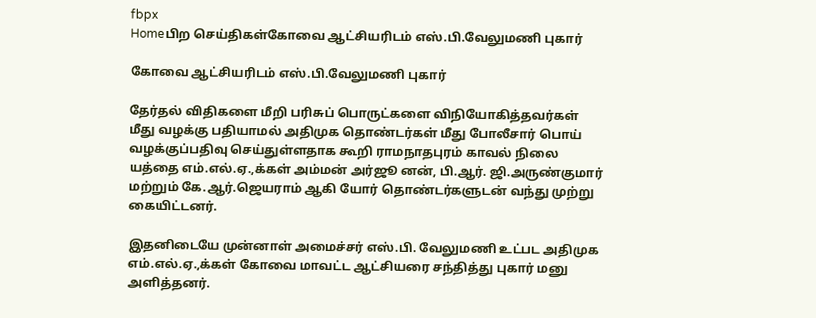fbpx
Homeபிற செய்திகள்கோவை ஆட்சியரிடம் எஸ்.பி.வேலுமணி புகார்

கோவை ஆட்சியரிடம் எஸ்.பி.வேலுமணி புகார்

தேர்தல் விதிகளை மீறி பரிசுப் பொருட்களை விநியோகித்தவர்கள் மீது வழக்கு பதியாமல் அதிமுக தொண்டர்கள் மீது போலீசார் பொய் வழக்குப்பதிவு செய்துள்ளதாக கூறி ராமநாதபுரம் காவல் நிலை யத்தை எம்.எல்.ஏ.,க்கள் அம்மன் அர்ஜூ னன், பி.ஆர். ஜி.அருண்குமார் மற்றும் கே.ஆர்.ஜெயராம் ஆகி யோர் தொண்டர்களுடன் வந்து முற்று கையிட்டனர்.

இதனிடையே முன்னாள் அமைச்சர் எஸ்.பி. வேலுமணி உட்பட அதிமுக எம்.எல்.ஏ.,க்கள் கோவை மாவட்ட ஆட்சியரை சந்தித்து புகார் மனு அளித்தனர்.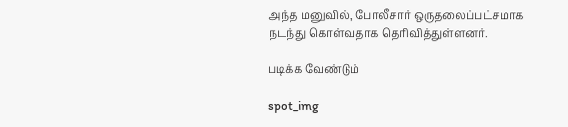அந்த மனுவில், போலீசார் ஒருதலைப்பட்சமாக நடந்து கொள்வதாக தெரிவித்துள்ளனர்.

படிக்க வேண்டும்

spot_img